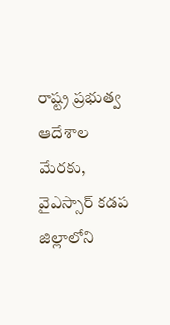రాష్ట్ర ప్రభుత్వ ఆదేశాల మేరకు, వైఎస్సార్ కడప జిల్లాలోని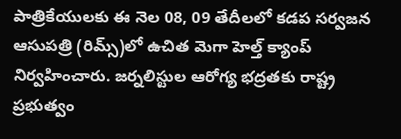పాత్రికేయులకు ఈ నెల 08, 09 తేదీలలో కడప సర్వజన ఆసుపత్రి (రిమ్స్)లో ఉచిత మెగా హెల్త్ క్యాంప్ నిర్వహించారు. జర్నలిస్టుల ఆరోగ్య భద్రతకు రాష్ట్ర ప్రభుత్వం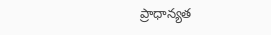ప్రాధాన్యత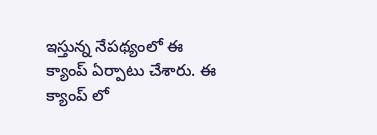ఇస్తున్న నేపథ్యంలో ఈ క్యాంప్ ఏర్పాటు చేశారు. ఈ క్యాంప్ లో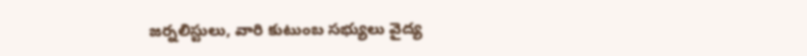జర్నలిస్టులు, వారి కుటుంబ సభ్యులు వైద్య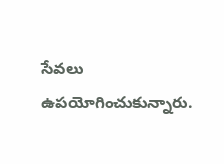సేవలు ఉపయోగించుకున్నారు.